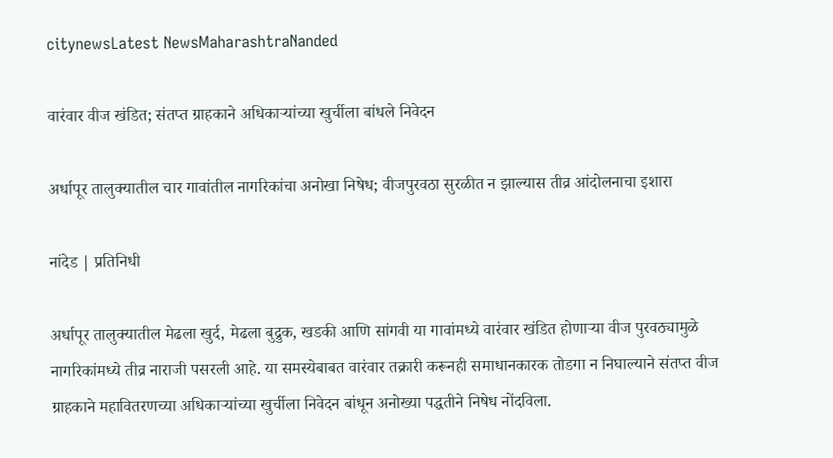citynewsLatest NewsMaharashtraNanded

वारंवार वीज खंडित; संतप्त ग्राहकाने अधिकाऱ्यांच्या खुर्चीला बांधले निवेदन

अर्धापूर तालुक्यातील चार गावांतील नागरिकांचा अनोखा निषेध; वीजपुरवठा सुरळीत न झाल्यास तीव्र आंदोलनाचा इशारा

नांदेड | प्रतिनिधी

अर्धापूर तालुक्यातील मेढला खुर्द, मेढला बुद्रुक, खडकी आणि सांगवी या गावांमध्ये वारंवार खंडित होणाऱ्या वीज पुरवठ्यामुळे नागरिकांमध्ये तीव्र नाराजी पसरली आहे. या समस्येबाबत वारंवार तक्रारी करूनही समाधानकारक तोडगा न निघाल्याने संतप्त वीज ग्राहकाने महावितरणच्या अधिकाऱ्यांच्या खुर्चीला निवेदन बांधून अनोख्या पद्धतीने निषेध नोंदविला.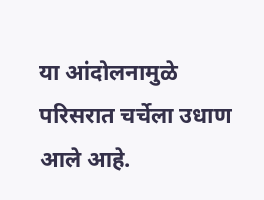या आंदोलनामुळे परिसरात चर्चेला उधाण आले आहे.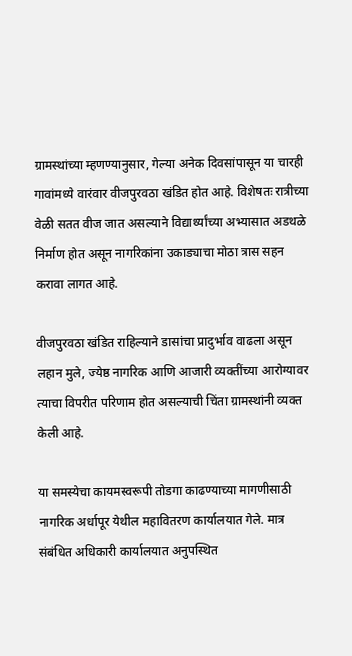ग्रामस्थांच्या म्हणण्यानुसार, गेल्या अनेक दिवसांपासून या चारही गावांमध्ये वारंवार वीजपुरवठा खंडित होत आहे. विशेषतः रात्रीच्या वेळी सतत वीज जात असल्याने विद्यार्थ्यांच्या अभ्यासात अडथळे निर्माण होत असून नागरिकांना उकाड्याचा मोठा त्रास सहन करावा लागत आहे.

वीजपुरवठा खंडित राहिल्याने डासांचा प्रादुर्भाव वाढला असून लहान मुले, ज्येष्ठ नागरिक आणि आजारी व्यक्तींच्या आरोग्यावर त्याचा विपरीत परिणाम होत असल्याची चिंता ग्रामस्थांनी व्यक्त केली आहे.

या समस्येचा कायमस्वरूपी तोडगा काढण्याच्या मागणीसाठी नागरिक अर्धापूर येथील महावितरण कार्यालयात गेले. मात्र संबंधित अधिकारी कार्यालयात अनुपस्थित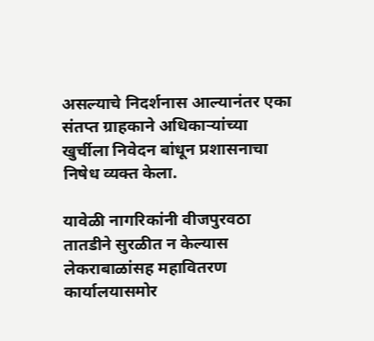असल्याचे निदर्शनास आल्यानंतर एका संतप्त ग्राहकाने अधिकाऱ्यांच्या खुर्चीला निवेदन बांधून प्रशासनाचा निषेध व्यक्त केला.

यावेळी नागरिकांनी वीजपुरवठा तातडीने सुरळीत न केल्यास लेकराबाळांसह महावितरण कार्यालयासमोर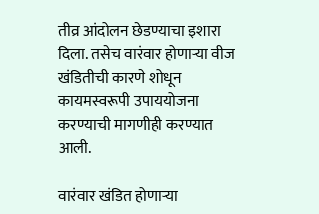तीव्र आंदोलन छेडण्याचा इशारा दिला. तसेच वारंवार होणाऱ्या वीज खंडितीची कारणे शोधून कायमस्वरूपी उपाययोजना करण्याची मागणीही करण्यात आली.

वारंवार खंडित होणाऱ्या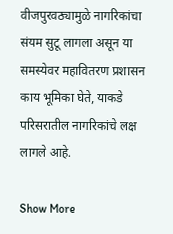वीजपुरवठ्यामुळे नागरिकांचा संयम सुटू लागला असून या समस्येवर महावितरण प्रशासन काय भूमिका घेते, याकडे परिसरातील नागरिकांचे लक्ष लागले आहे.

Show More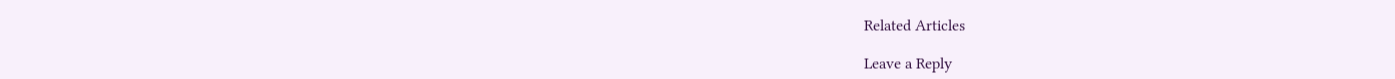Related Articles

Leave a Reply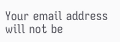Your email address will not be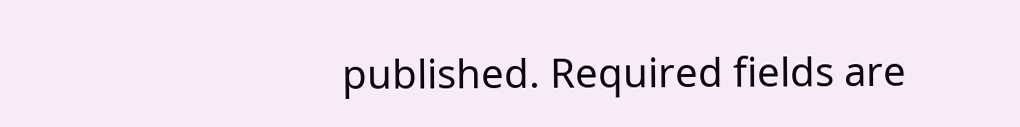published. Required fields are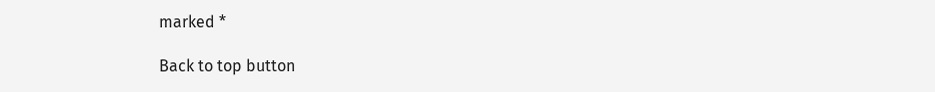marked *

Back to top button